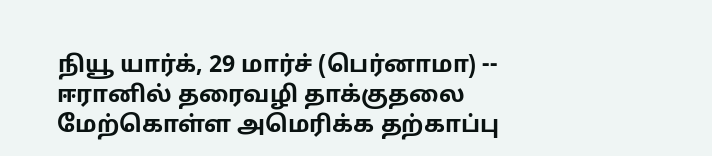நியூ யார்க், 29 மார்ச் (பெர்னாமா) -- ஈரானில் தரைவழி தாக்குதலை மேற்கொள்ள அமெரிக்க தற்காப்பு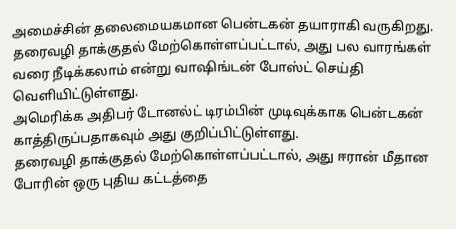அமைச்சின் தலைமையகமான பென்டகன் தயாராகி வருகிறது.
தரைவழி தாக்குதல் மேற்கொள்ளப்பட்டால், அது பல வாரங்கள் வரை நீடிக்கலாம் என்று வாஷிங்டன் போஸ்ட் செய்தி வெளியிட்டுள்ளது.
அமெரிக்க அதிபர் டோனல்ட் டிரம்பின் முடிவுக்காக பென்டகன் காத்திருப்பதாகவும் அது குறிப்பிட்டுள்ளது.
தரைவழி தாக்குதல் மேற்கொள்ளப்பட்டால், அது ஈரான் மீதான போரின் ஒரு புதிய கட்டத்தை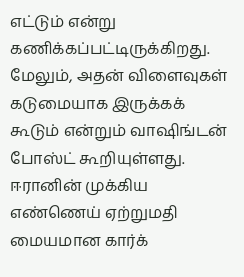எட்டும் என்று கணிக்கப்பட்டிருக்கிறது.
மேலும், அதன் விளைவுகள் கடுமையாக இருக்கக் கூடும் என்றும் வாஷிங்டன் போஸ்ட் கூறியுள்ளது.
ஈரானின் முக்கிய எண்ணெய் ஏற்றுமதி மையமான கார்க்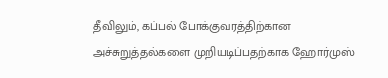தீவிலும், கப்பல் போக்குவரத்திற்கான அச்சுறுத்தல்களை முறியடிப்பதற்காக ஹோர்முஸ்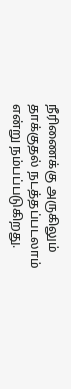நீரிணைக்கு அருகிலும் தாக்குதல் நடத்தப்படலாம் என்று நம்பப்படுகிறது.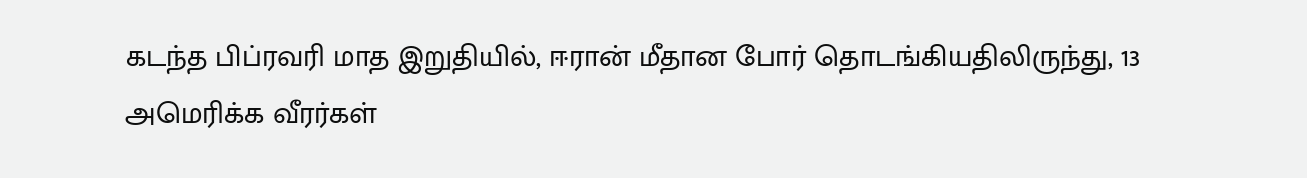கடந்த பிப்ரவரி மாத இறுதியில், ஈரான் மீதான போர் தொடங்கியதிலிருந்து, 13 அமெரிக்க வீரர்கள்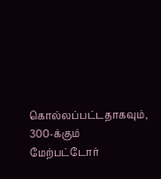கொல்லப்பட்டதாகவும், 300-க்கும் மேற்பட்டோர்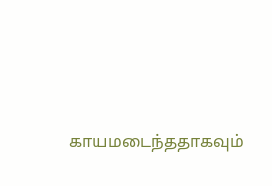காயமடைந்ததாகவும்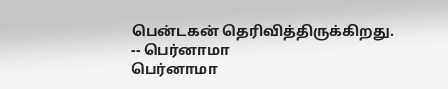பென்டகன் தெரிவித்திருக்கிறது.
-- பெர்னாமா
பெர்னாமா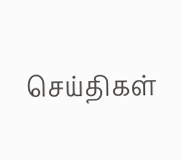செய்திகள்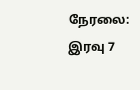நேரலை: இரவு 7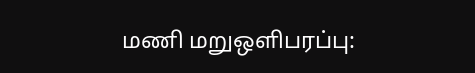மணி மறுஒளிபரப்பு: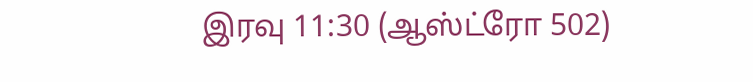இரவு 11:30 (ஆஸ்ட்ரோ 502)